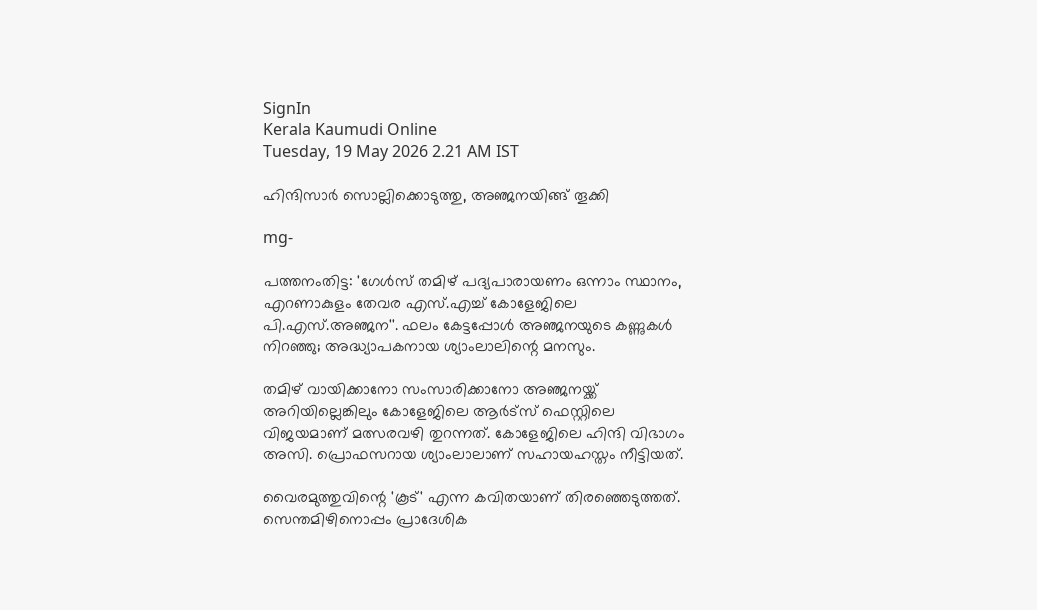SignIn
Kerala Kaumudi Online
Tuesday, 19 May 2026 2.21 AM IST

ഹിന്ദിസാ‌ർ സൊല്ലിക്കൊടുത്തു, അഞ്ജനയിങ്ങ് തൂക്കി

mg-

പത്തനംതിട്ട: 'ഗേൾസ് തമിഴ് പദ്യപാരായണം ഒന്നാം സ്ഥാനം, എറണാകുളം തേവര എസ്.എച്ച് കോളേജിലെ പി.എസ്.അഞ്ജന''. ഫലം കേട്ടപ്പോൾ അഞ്ജനയുടെ കണ്ണുകൾ നിറഞ്ഞു; അദ്ധ്യാപകനായ ശ്യാംലാലിന്റെ മനസും.

തമിഴ് വായിക്കാനോ സംസാരിക്കാനോ അഞ്ജനയ്ക്ക് അറിയില്ലെങ്കിലും കോളേജിലെ ആർട്സ് ഫെസ്റ്റിലെ വിജയമാണ് മത്സരവഴി തുറന്നത്. കോളേജിലെ ഹിന്ദി വിഭാഗം അസി. പ്രൊഫസറായ ശ്യാംലാലാണ് സഹായഹസ്തം നീട്ടിയത്.

വൈരമുത്തുവിന്റെ 'കൂട്' എന്ന കവിതയാണ് തിരഞ്ഞെടുത്തത്. സെന്തമിഴിനൊപ്പം പ്രാദേശിക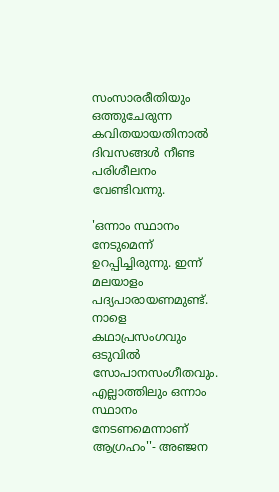സംസാരരീതിയും ഒത്തുചേരുന്ന കവിതയായതിനാൽ ദിവസങ്ങൾ നീണ്ട പരിശീലനം വേണ്ടിവന്നു.

'ഒന്നാം സ്ഥാനം നേടുമെന്ന് ഉറപ്പിച്ചിരുന്നു. ഇന്ന് മലയാളം പദ്യപാരായണമുണ്ട്. നാളെ കഥാപ്രസംഗവും ഒടുവിൽ സോപാനസംഗീതവും. എല്ലാത്തിലും ഒന്നാം സ്ഥാനം നേടണമെന്നാണ് ആഗ്രഹം''- അഞ്ജന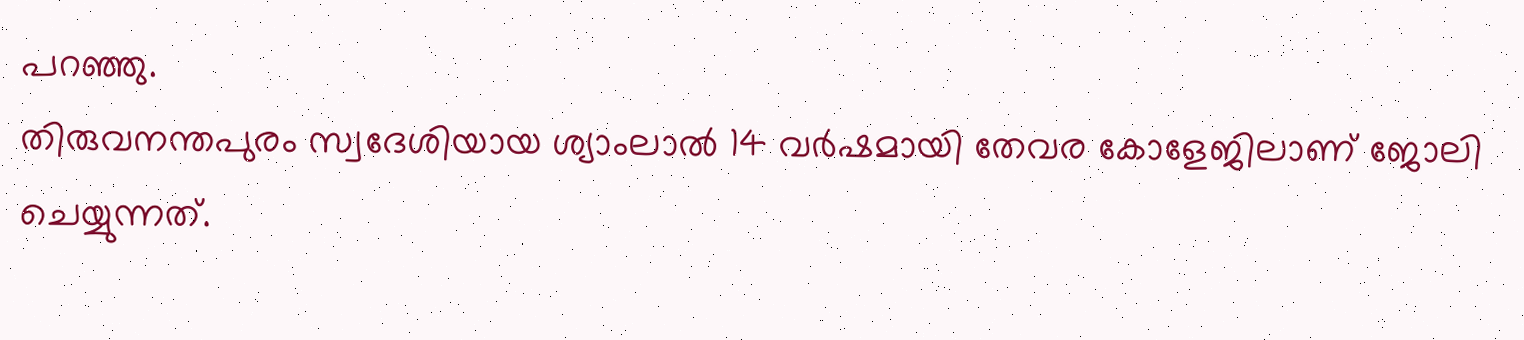പറഞ്ഞു.
തിരുവനന്തപുരം സ്വദേശിയായ ശ്യാംലാൽ 14 വർഷമായി തേവര കോളേജിലാണ് ജോലി ചെയ്യുന്നത്.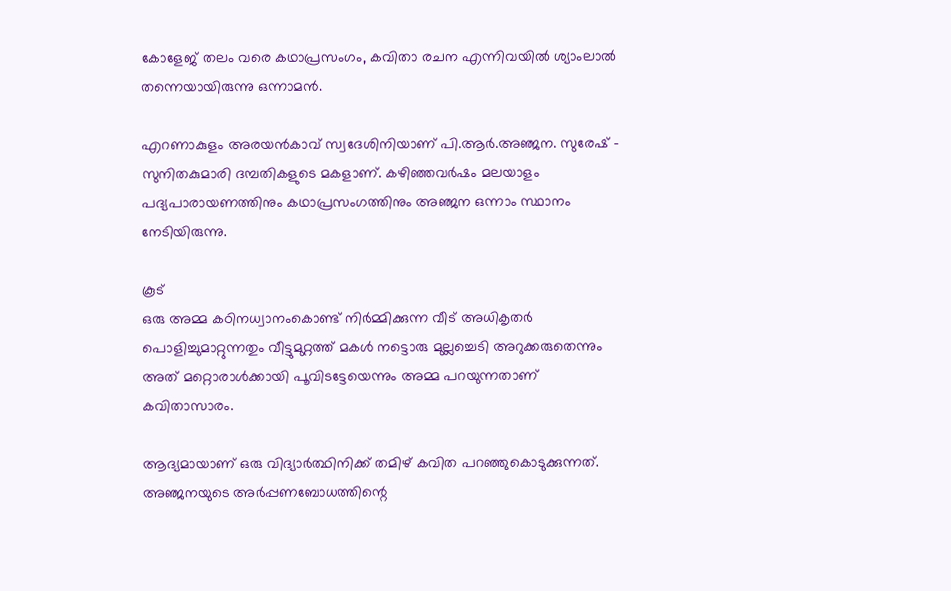കോളേജ് തലം വരെ കഥാപ്രസംഗം, കവിതാ രചന എന്നിവയിൽ ശ്യാംലാൽ തന്നെയായിരുന്നു ഒന്നാമൻ.

എറണാകുളം അരയൻകാവ് സ്വദേശിനിയാണ് പി.ആർ.അഞ്ജന. സുരേഷ് - സുനിതകുമാരി ദമ്പതികളുടെ മകളാണ്. കഴിഞ്ഞവർഷം മലയാളം പദ്യപാരായണത്തിനും കഥാപ്രസംഗത്തിനും അഞ്ജന ഒന്നാം സ്ഥാനം നേടിയിരുന്നു.

കൂട്
ഒരു അമ്മ കഠിനധ്വാനംകൊണ്ട് നിർമ്മിക്കുന്ന വീട് അധികൃതർ പൊളിച്ചുമാറ്റുന്നതും വീട്ടുമുറ്റത്ത് മകൾ നട്ടൊരു മുല്ലച്ചെടി അറുക്കരുതെന്നും അത് മറ്റൊരാൾക്കായി പൂവിടട്ടേയെന്നും അമ്മ പറയുന്നതാണ് കവിതാസാരം.

ആദ്യമായാണ് ഒരു വിദ്യാർത്ഥിനിക്ക് തമിഴ് കവിത പറഞ്ഞുകൊടുക്കുന്നത്. അഞ്ജനയുടെ അർപ്പണബോധത്തിന്റെ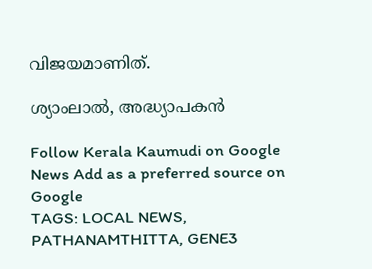വിജയമാണിത്.

ശ്യാംലാൽ, അദ്ധ്യാപകൻ

Follow Kerala Kaumudi on Google News Add as a preferred source on Google
TAGS: LOCAL NEWS, PATHANAMTHITTA, GENE3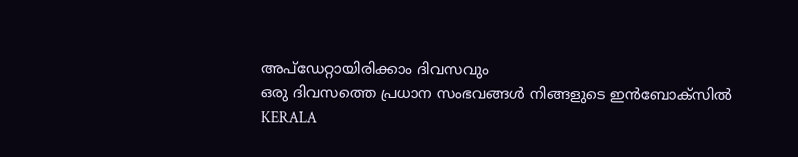അപ്ഡേറ്റായിരിക്കാം ദിവസവും
ഒരു ദിവസത്തെ പ്രധാന സംഭവങ്ങൾ നിങ്ങളുടെ ഇൻബോക്സിൽ
KERALA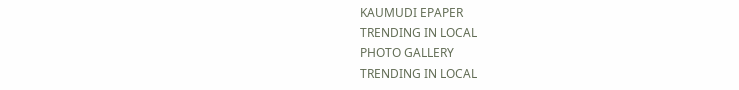KAUMUDI EPAPER
TRENDING IN LOCAL
PHOTO GALLERY
TRENDING IN LOCAL